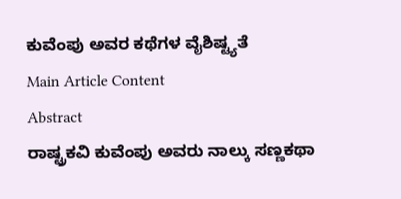ಕುವೆಂಪು ಅವರ ಕಥೆಗಳ ವೈಶಿಷ್ಟ್ಯತೆ
Main Article Content
Abstract
ರಾಷ್ಟ್ರಕವಿ ಕುವೆಂಪು ಅವರು ನಾಲ್ಕು ಸಣ್ಣಕಥಾ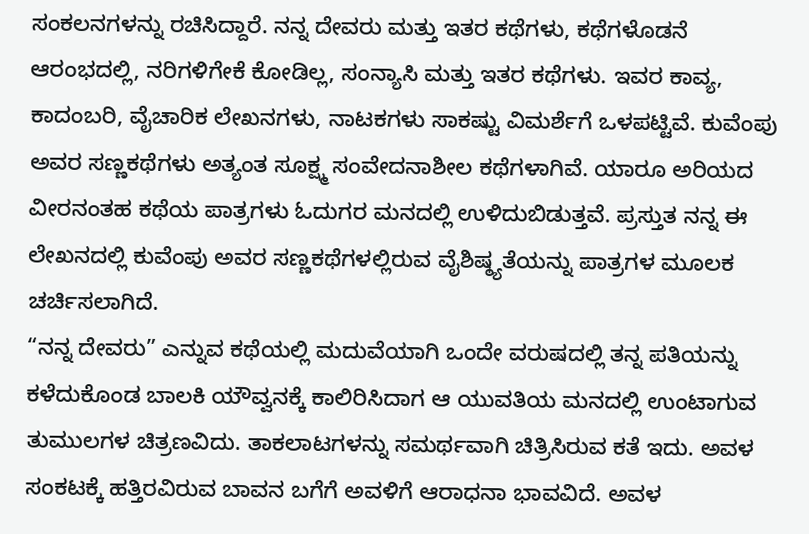ಸಂಕಲನಗಳನ್ನು ರಚಿಸಿದ್ದಾರೆ. ನನ್ನ ದೇವರು ಮತ್ತು ಇತರ ಕಥೆಗಳು, ಕಥೆಗಳೊಡನೆ ಆರಂಭದಲ್ಲಿ, ನರಿಗಳಿಗೇಕೆ ಕೋಡಿಲ್ಲ, ಸಂನ್ಯಾಸಿ ಮತ್ತು ಇತರ ಕಥೆಗಳು. ಇವರ ಕಾವ್ಯ, ಕಾದಂಬರಿ, ವೈಚಾರಿಕ ಲೇಖನಗಳು, ನಾಟಕಗಳು ಸಾಕಷ್ಟು ವಿಮರ್ಶೆಗೆ ಒಳಪಟ್ಟಿವೆ. ಕುವೆಂಪು ಅವರ ಸಣ್ಣಕಥೆಗಳು ಅತ್ಯಂತ ಸೂಕ್ಷ್ಮ ಸಂವೇದನಾಶೀಲ ಕಥೆಗಳಾಗಿವೆ. ಯಾರೂ ಅರಿಯದ ವೀರನಂತಹ ಕಥೆಯ ಪಾತ್ರಗಳು ಓದುಗರ ಮನದಲ್ಲಿ ಉಳಿದುಬಿಡುತ್ತವೆ. ಪ್ರಸ್ತುತ ನನ್ನ ಈ ಲೇಖನದಲ್ಲಿ ಕುವೆಂಪು ಅವರ ಸಣ್ಣಕಥೆಗಳಲ್ಲಿರುವ ವೈಶಿಷ್ಠ್ಯತೆಯನ್ನು ಪಾತ್ರಗಳ ಮೂಲಕ ಚರ್ಚಿಸಲಾಗಿದೆ.
“ನನ್ನ ದೇವರು” ಎನ್ನುವ ಕಥೆಯಲ್ಲಿ ಮದುವೆಯಾಗಿ ಒಂದೇ ವರುಷದಲ್ಲಿ ತನ್ನ ಪತಿಯನ್ನು ಕಳೆದುಕೊಂಡ ಬಾಲಕಿ ಯೌವ್ವನಕ್ಕೆ ಕಾಲಿರಿಸಿದಾಗ ಆ ಯುವತಿಯ ಮನದಲ್ಲಿ ಉಂಟಾಗುವ ತುಮುಲಗಳ ಚಿತ್ರಣವಿದು. ತಾಕಲಾಟಗಳನ್ನು ಸಮರ್ಥವಾಗಿ ಚಿತ್ರಿಸಿರುವ ಕತೆ ಇದು. ಅವಳ ಸಂಕಟಕ್ಕೆ ಹತ್ತಿರವಿರುವ ಬಾವನ ಬಗೆಗೆ ಅವಳಿಗೆ ಆರಾಧನಾ ಭಾವವಿದೆ. ಅವಳ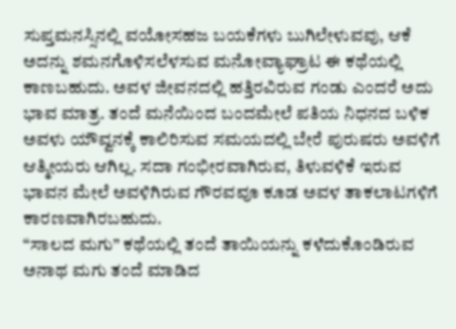ಸುಪ್ತಮನಸ್ಸಿನಲ್ಲಿ ವಯೋಸಹಜ ಬಯಕೆಗಳು ಬುಗಿಲೇಳುವವು, ಆಕೆ ಅದನ್ನು ಶಮನಗೊಳಿಸಲೆಳಸುವ ಮನೋವ್ಯಾಘ್ರಾಟ ಈ ಕಥೆಯಲ್ಲಿ ಕಾಣಬಹುದು. ಅವಳ ಜೀವನದಲ್ಲಿ ಹತ್ತಿರವಿರುವ ಗಂಡು ಎಂದರೆ ಅದು ಭಾವ ಮಾತ್ರ. ತಂದೆ ಮನೆಯಿಂದ ಬಂದಮೇಲೆ ಪತಿಯ ನಿಧನದ ಬಳಿಕ ಅವಳು ಯೌವ್ವನಕ್ಕೆ ಕಾಲಿರಿಸುವ ಸಮಯದಲ್ಲಿ ಬೇರೆ ಪುರುಷರು ಅವಳಿಗೆ ಆತ್ಮೀಯರು ಆಗಿಲ್ಲ. ಸದಾ ಗಂಭೀರವಾಗಿರುವ, ತಿಳುವಳಿಕೆ ಇರುವ ಭಾವನ ಮೇಲೆ ಅವಳಿಗಿರುವ ಗೌರವವೂ ಕೂಡ ಅವಳ ತಾಕಲಾಟಗಳಿಗೆ ಕಾರಣವಾಗಿರಬಹುದು.
“ಸಾಲದ ಮಗು” ಕಥೆಯಲ್ಲಿ ತಂದೆ ತಾಯಿಯನ್ನು ಕಳೆದುಕೊಂಡಿರುವ ಅನಾಥ ಮಗು ತಂದೆ ಮಾಡಿದ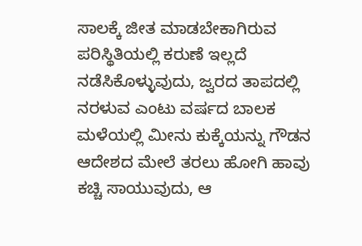ಸಾಲಕ್ಕೆ ಜೀತ ಮಾಡಬೇಕಾಗಿರುವ ಪರಿಸ್ಥಿತಿಯಲ್ಲಿ ಕರುಣೆ ಇಲ್ಲದೆ ನಡೆಸಿಕೊಳ್ಳುವುದು, ಜ್ವರದ ತಾಪದಲ್ಲಿ ನರಳುವ ಎಂಟು ವರ್ಷದ ಬಾಲಕ ಮಳೆಯಲ್ಲಿ ಮೀನು ಕುಕ್ಕೆಯನ್ನು ಗೌಡನ ಆದೇಶದ ಮೇಲೆ ತರಲು ಹೋಗಿ ಹಾವು ಕಚ್ಚಿ ಸಾಯುವುದು, ಆ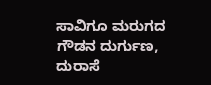ಸಾವಿಗೂ ಮರುಗದ ಗೌಡನ ದುರ್ಗುಣ, ದುರಾಸೆ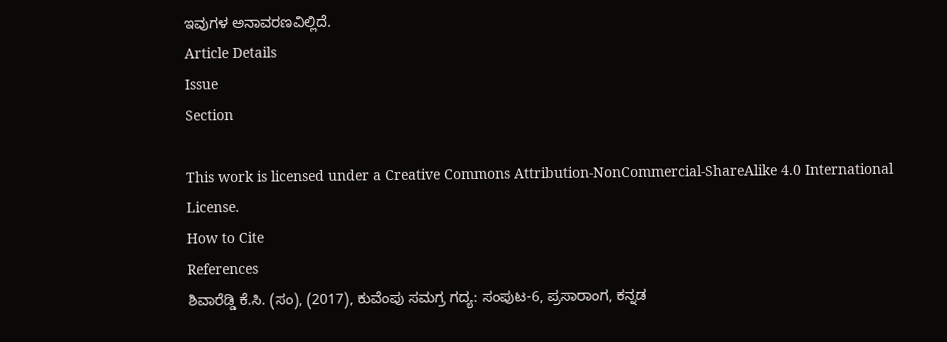ಇವುಗಳ ಅನಾವರಣವಿಲ್ಲಿದೆ.
Article Details
Issue
Section

This work is licensed under a Creative Commons Attribution-NonCommercial-ShareAlike 4.0 International License.
How to Cite
References
ಶಿವಾರೆಡ್ಡಿ ಕೆ.ಸಿ. (ಸಂ), (2017), ಕುವೆಂಪು ಸಮಗ್ರ ಗದ್ಯ: ಸಂಪುಟ-6, ಪ್ರಸಾರಾಂಗ, ಕನ್ನಡ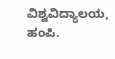ವಿಶ್ವವಿದ್ಯಾಲಯ, ಹಂಪಿ.